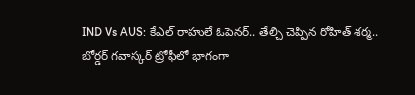IND Vs AUS: కేఎల్ రాహులే ఓపెనర్.. తేల్చి చెప్పిన రోహిత్ శర్మ..
బోర్డర్ గవాస్కర్ ట్రోఫీలో భాగంగా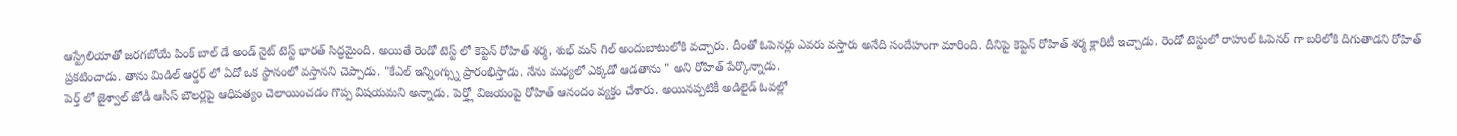ఆస్ట్రేలియాతో జరగబోయే పింక్ బాల్ డే అండ్ నైట్ టెస్ట్ భారత్ సిద్ధమైంది. అయితే రెండో టెస్ట్ లో కెప్టెన్ రోహిత్ శర్మ, శుభ్ మన్ గిల్ అందుబాటులోకి వచ్చారు. దీంతో ఓపెనర్లు ఎవరు వస్తారు అనేది సందేహంగా మారింది. దీనిపై కెప్టెన్ రోహిత్ శర్మ క్లారిటీ ఇచ్చాడు. రెండో టెస్టులో రాహుల్ ఓపెనర్ గా బరిలోకి దిగుతాడని రోహిత్ ప్రకటించాడు. తాను మిడిల్ ఆర్డర్ లో ఏదో ఒక స్థానంలో వస్తానని చెప్పాడు. "కేఎల్ ఇన్నింగ్స్ను ప్రారంభిస్తాడు. నేను మధ్యలో ఎక్కడో ఆడతాను " అని రోహిత్ పేర్కొన్నాడు.
పెర్త్ లో జైశ్వాల్ జోడీ ఆసీస్ బౌలర్లపై ఆధిపత్యం చెలాయించడం గొప్ప విషయమని అన్నాడు. పెర్త్లో విజయంపై రోహిత్ ఆనందం వ్యక్తం చేశారు. అయినప్పటికీ అడిలైడ్ ఓవల్లో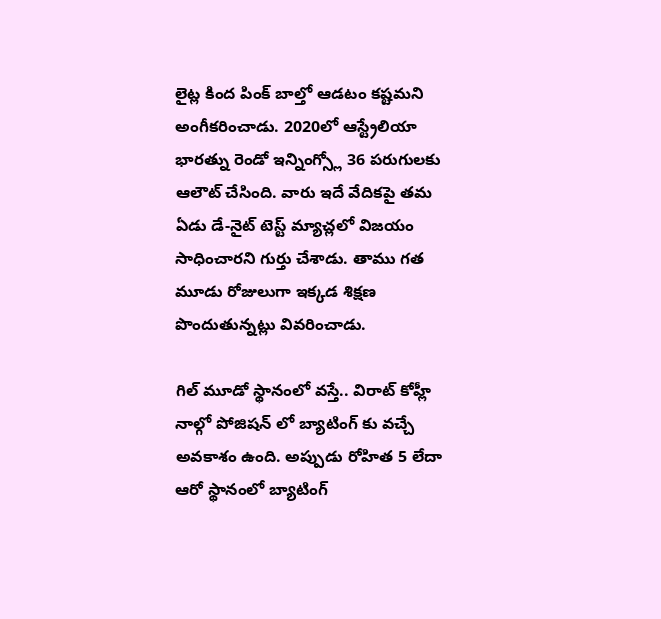లైట్ల కింద పింక్ బాల్తో ఆడటం కష్టమని అంగీకరించాడు. 2020లో ఆస్ట్రేలియా భారత్ను రెండో ఇన్నింగ్స్లో 36 పరుగులకు ఆలౌట్ చేసింది. వారు ఇదే వేదికపై తమ ఏడు డే-నైట్ టెస్ట్ మ్యాచ్లలో విజయం సాధించారని గుర్తు చేశాడు. తాము గత మూడు రోజులుగా ఇక్కడ శిక్షణ పొందుతున్నట్లు వివరించాడు.

గిల్ మూడో స్థానంలో వస్తే.. విరాట్ కోహ్లీ నాల్గో పోజిషన్ లో బ్యాటింగ్ కు వచ్చే అవకాశం ఉంది. అప్పుడు రోహిత 5 లేదా ఆరో స్థానంలో బ్యాటింగ్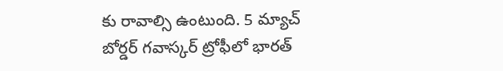కు రావాల్సి ఉంటుంది. 5 మ్యాచ్ బోర్డర్ గవాస్కర్ ట్రోఫీలో భారత్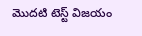మొదటి టెస్ట్ విజయం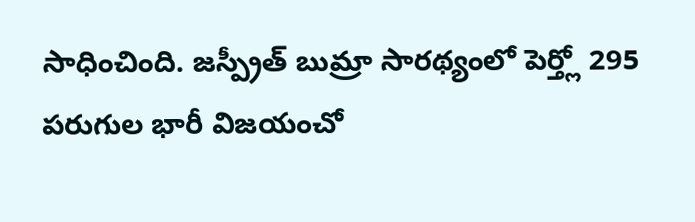సాధించింది. జస్ప్రీత్ బుమ్రా సారథ్యంలో పెర్త్లో 295 పరుగుల భారీ విజయంచో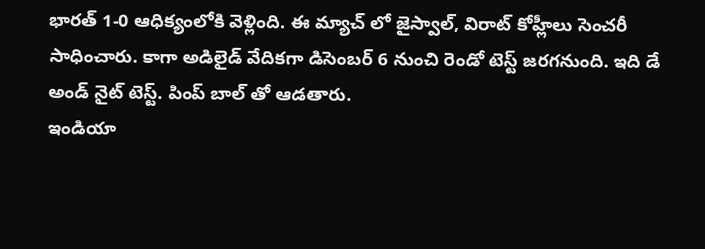భారత్ 1-0 ఆధిక్యంలోకి వెళ్లింది. ఈ మ్యాచ్ లో జైస్వాల్, విరాట్ కోహ్లీలు సెంచరీ సాధించారు. కాగా అడిలైడ్ వేదికగా డిసెంబర్ 6 నుంచి రెండో టెస్ట్ జరగనుంది. ఇది డే అండ్ నైట్ టెస్ట్. పింప్ బాల్ తో ఆడతారు.
ఇండియా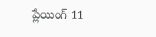ప్లేయింగ్ 11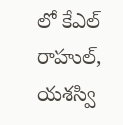లో కేఎల్ రాహుల్, యశస్వి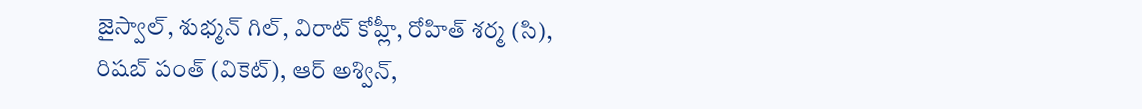జైస్వాల్, శుభ్మన్ గిల్, విరాట్ కోహ్లీ, రోహిత్ శర్మ (సి), రిషబ్ పంత్ (వికెట్), ఆర్ అశ్విన్,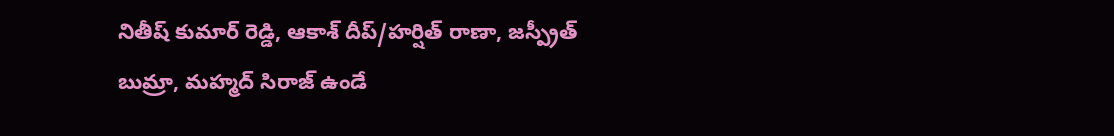నితీష్ కుమార్ రెడ్డి, ఆకాశ్ దీప్/హర్షిత్ రాణా, జస్ప్రీత్ బుమ్రా, మహ్మద్ సిరాజ్ ఉండే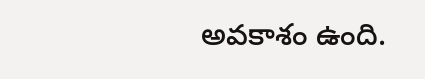అవకాశం ఉంది.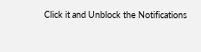Click it and Unblock the Notifications